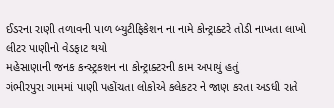ઈડરના રાણી તળાવની પાળ બ્યુટીફિકેશન ના નામે કોન્ટ્રાક્ટરે તોડી નાખતા લાખો લીટર પાણીનો વેડફાટ થયો
મહેસાણાની જનક કન્સ્ટ્રકશન ના કોન્ટ્રાક્ટરની કામ અપાયું હતું
ગંભીરપુરા ગામમાં પાણી પહોંચતા લોકોએ કલેકટર ને જાણ કરતા અડધી રાતે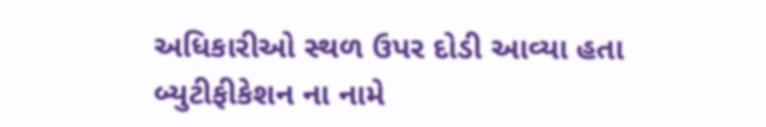અધિકારીઓ સ્થળ ઉપર દોડી આવ્યા હતા
બ્યુટીફીકેશન ના નામે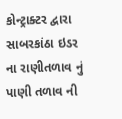કોન્ટ્રાક્ટર દ્વારા સાબરકાંઠા ઇડર ના રાણીતળાવ નું પાણી તળાવ ની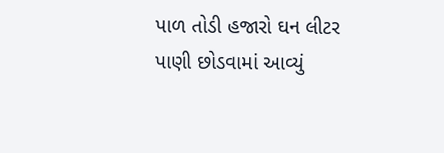પાળ તોડી હજારો ઘન લીટર પાણી છોડવામાં આવ્યું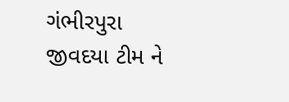ગંભીરપુરા જીવદયા ટીમ ને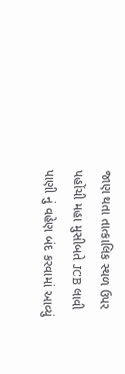જાણ થતા તાત્કાલિક સ્થળ ઉપર પહોંચી મહા મુસીબતે JCB લાવી પાણી નું વહેણ બંદ કરવામાં આવ્યું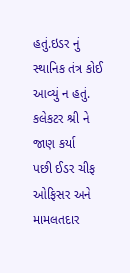હતું.ઇડર નું સ્થાનિક તંત્ર કોઈ આવ્યું ન હતું. કલેકટર શ્રી ને જાણ કર્યા
પછી ઈડર ચીફ ઓફિસર અને મામલતદાર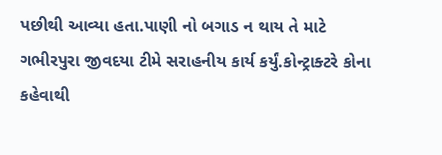પછીથી આવ્યા હતા.પાણી નો બગાડ ન થાય તે માટે ગભીરપુરા જીવદયા ટીમે સરાહનીય કાર્ય કર્યું.કોન્ટ્રાક્ટરે કોના કહેવાથી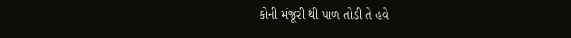કોની મંજૂરી થી પાળ તોડી તે હવે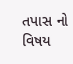તપાસ નો વિષય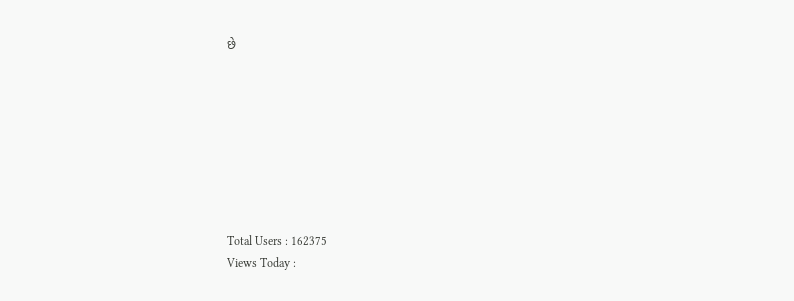છે








Total Users : 162375
Views Today :